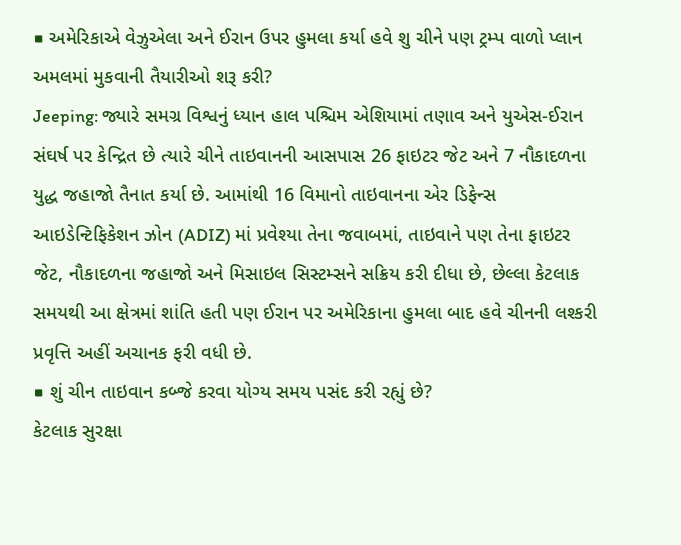■ અમેરિકાએ વેઝુએલા અને ઈરાન ઉપર હુમલા કર્યા હવે શુ ચીને પણ ટ્રમ્પ વાળો પ્લાન અમલમાં મુકવાની તૈયારીઓ શરૂ કરી?
Jeeping: જ્યારે સમગ્ર વિશ્વનું ધ્યાન હાલ પશ્ચિમ એશિયામાં તણાવ અને યુએસ-ઈરાન સંઘર્ષ પર કેન્દ્રિત છે ત્યારે ચીને તાઇવાનની આસપાસ 26 ફાઇટર જેટ અને 7 નૌકાદળના યુદ્ધ જહાજો તૈનાત કર્યા છે. આમાંથી 16 વિમાનો તાઇવાનના એર ડિફેન્સ આઇડેન્ટિફિકેશન ઝોન (ADIZ) માં પ્રવેશ્યા તેના જવાબમાં, તાઇવાને પણ તેના ફાઇટર જેટ, નૌકાદળના જહાજો અને મિસાઇલ સિસ્ટમ્સને સક્રિય કરી દીધા છે, છેલ્લા કેટલાક સમયથી આ ક્ષેત્રમાં શાંતિ હતી પણ ઈરાન પર અમેરિકાના હુમલા બાદ હવે ચીનની લશ્કરી પ્રવૃત્તિ અહીં અચાનક ફરી વધી છે.
■ શું ચીન તાઇવાન કબ્જે કરવા યોગ્ય સમય પસંદ કરી રહ્યું છે?
કેટલાક સુરક્ષા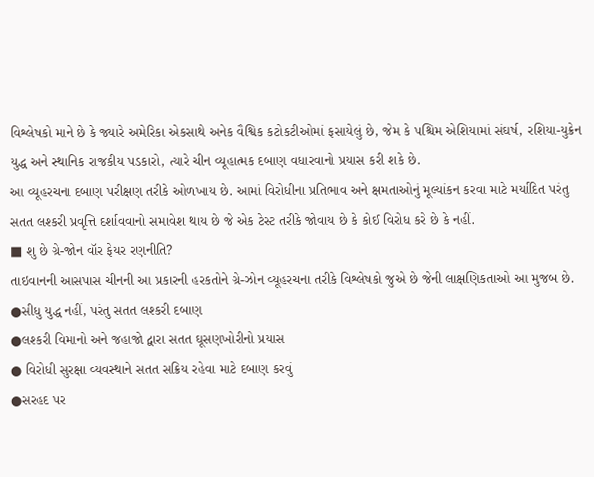વિશ્લેષકો માને છે કે જ્યારે અમેરિકા એકસાથે અનેક વૈશ્વિક કટોકટીઓમાં ફસાયેલું છે, જેમ કે પશ્ચિમ એશિયામાં સંઘર્ષ, રશિયા-યુક્રેન યુદ્ધ અને સ્થાનિક રાજકીય પડકારો, ત્યારે ચીન વ્યૂહાત્મક દબાણ વધારવાનો પ્રયાસ કરી શકે છે.
આ વ્યૂહરચના દબાણ પરીક્ષણ તરીકે ઓળખાય છે. આમાં વિરોધીના પ્રતિભાવ અને ક્ષમતાઓનું મૂલ્યાંકન કરવા માટે મર્યાદિત પરંતુ સતત લશ્કરી પ્રવૃત્તિ દર્શાવવાનો સમાવેશ થાય છે જે એક ટેસ્ટ તરીકે જોવાય છે કે કોઈ વિરોધ કરે છે કે નહીં.
■ શુ છે ગ્રે-જોન વૉર ફેયર રણનીતિ?
તાઇવાનની આસપાસ ચીનની આ પ્રકારની હરકતોને ગ્રે-ઝોન વ્યૂહરચના તરીકે વિશ્લેષકો જુએ છે જેની લાક્ષણિકતાઓ આ મુજબ છે.
●સીધુ યુદ્ધ નહીં, પરંતુ સતત લશ્કરી દબાણ
●લશ્કરી વિમાનો અને જહાજો દ્વારા સતત ઘૂસણખોરીનો પ્રયાસ
● વિરોધી સુરક્ષા વ્યવસ્થાને સતત સક્રિય રહેવા માટે દબાણ કરવું
●સરહદ પર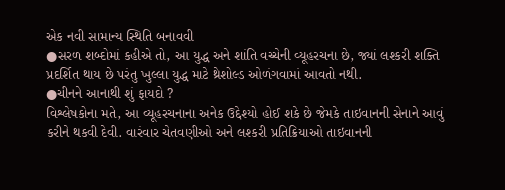એક નવી સામાન્ય સ્થિતિ બનાવવી
●સરળ શબ્દોમાં કહીએ તો, આ યુદ્ધ અને શાંતિ વચ્ચેની વ્યૂહરચના છે, જ્યાં લશ્કરી શક્તિ પ્રદર્શિત થાય છે પરંતુ ખુલ્લા યુદ્ધ માટે થ્રેશોલ્ડ ઓળંગવામાં આવતો નથી.
●ચીનને આનાથી શું ફાયદો ?
વિશ્લેષકોના મતે, આ વ્યૂહરચનાના અનેક ઉદ્દેશ્યો હોઈ શકે છે જેમકે તાઇવાનની સેનાને આવું કરીને થકવી દેવી. વારંવાર ચેતવણીઓ અને લશ્કરી પ્રતિક્રિયાઓ તાઇવાનની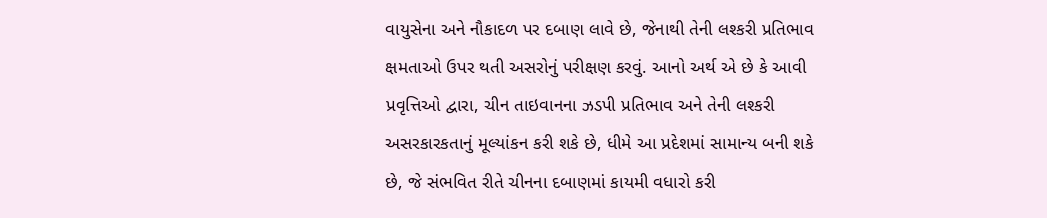વાયુસેના અને નૌકાદળ પર દબાણ લાવે છે, જેનાથી તેની લશ્કરી પ્રતિભાવ ક્ષમતાઓ ઉપર થતી અસરોનું પરીક્ષણ કરવું. આનો અર્થ એ છે કે આવી પ્રવૃત્તિઓ દ્વારા, ચીન તાઇવાનના ઝડપી પ્રતિભાવ અને તેની લશ્કરી અસરકારકતાનું મૂલ્યાંકન કરી શકે છે, ધીમે આ પ્રદેશમાં સામાન્ય બની શકે છે, જે સંભવિત રીતે ચીનના દબાણમાં કાયમી વધારો કરી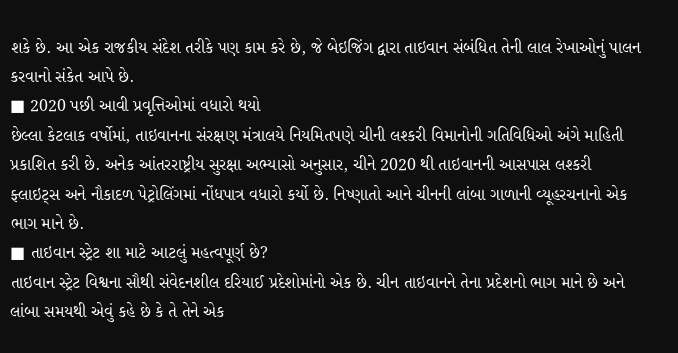શકે છે. આ એક રાજકીય સંદેશ તરીકે પણ કામ કરે છે, જે બેઇજિંગ દ્વારા તાઇવાન સંબંધિત તેની લાલ રેખાઓનું પાલન કરવાનો સંકેત આપે છે.
■ 2020 પછી આવી પ્રવૃત્તિઓમાં વધારો થયો
છેલ્લા કેટલાક વર્ષોમાં, તાઇવાનના સંરક્ષણ મંત્રાલયે નિયમિતપણે ચીની લશ્કરી વિમાનોની ગતિવિધિઓ અંગે માહિતી પ્રકાશિત કરી છે. અનેક આંતરરાષ્ટ્રીય સુરક્ષા અભ્યાસો અનુસાર, ચીને 2020 થી તાઇવાનની આસપાસ લશ્કરી ફ્લાઇટ્સ અને નૌકાદળ પેટ્રોલિંગમાં નોંધપાત્ર વધારો કર્યો છે. નિષ્ણાતો આને ચીનની લાંબા ગાળાની વ્યૂહરચનાનો એક ભાગ માને છે.
■ તાઇવાન સ્ટ્રેટ શા માટે આટલું મહત્વપૂર્ણ છે?
તાઇવાન સ્ટ્રેટ વિશ્વના સૌથી સંવેદનશીલ દરિયાઈ પ્રદેશોમાંનો એક છે. ચીન તાઇવાનને તેના પ્રદેશનો ભાગ માને છે અને લાંબા સમયથી એવું કહે છે કે તે તેને એક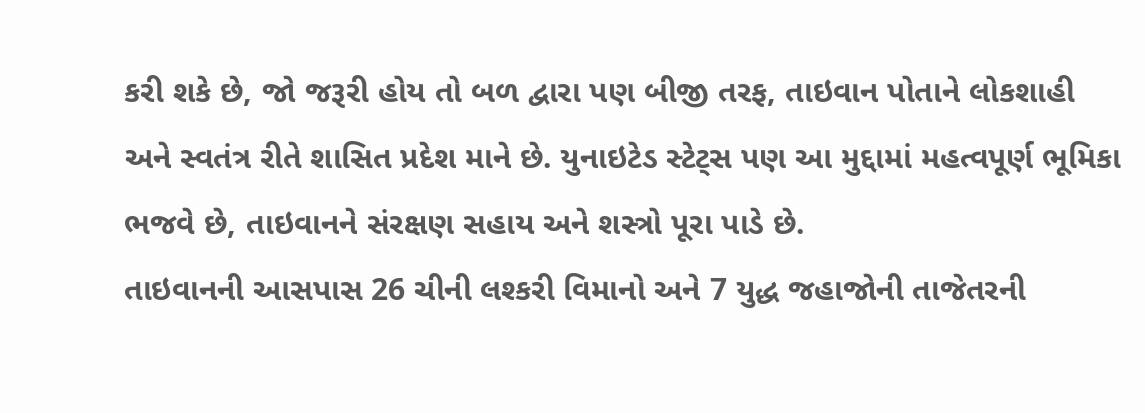કરી શકે છે, જો જરૂરી હોય તો બળ દ્વારા પણ બીજી તરફ, તાઇવાન પોતાને લોકશાહી અને સ્વતંત્ર રીતે શાસિત પ્રદેશ માને છે. યુનાઇટેડ સ્ટેટ્સ પણ આ મુદ્દામાં મહત્વપૂર્ણ ભૂમિકા ભજવે છે, તાઇવાનને સંરક્ષણ સહાય અને શસ્ત્રો પૂરા પાડે છે.
તાઇવાનની આસપાસ 26 ચીની લશ્કરી વિમાનો અને 7 યુદ્ધ જહાજોની તાજેતરની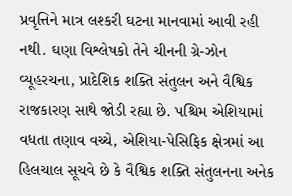પ્રવૃત્તિને માત્ર લશ્કરી ઘટના માનવામાં આવી રહી નથી. ઘણા વિશ્લેષકો તેને ચીનની ગ્રે-ઝોન વ્યૂહરચના, પ્રાદેશિક શક્તિ સંતુલન અને વૈશ્વિક રાજકારણ સાથે જોડી રહ્યા છે. પશ્ચિમ એશિયામાં વધતા તણાવ વચ્ચે, એશિયા-પેસિફિક ક્ષેત્રમાં આ હિલચાલ સૂચવે છે કે વૈશ્વિક શક્તિ સંતુલનના અનેક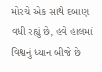મોરચે એક સાથે દબાણ વધી રહ્યું છે, હવે હાલમાં વિશ્વનું ધ્યાન બીજે છે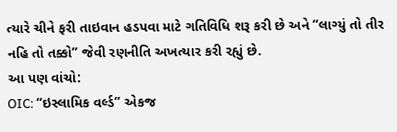ત્યારે ચીને ફરી તાઇવાન હડપવા માટે ગતિવિધિ શરૂ કરી છે અને “લાગ્યું તો તીર નહિ તો તક્કો” જેવી રણનીતિ અખત્યાર કરી રહ્યું છે.
આ પણ વાંચો:
OIC: “ઇસ્લામિક વર્લ્ડ” એકજ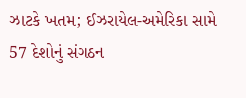ઝાટકે ખતમ; ઈઝરાયેલ-અમેરિકા સામે 57 દેશોનું સંગઠન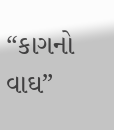“કાગનો વાઘ”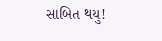સાબિત થયુ!